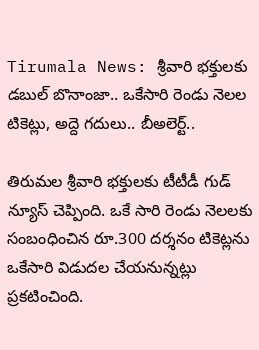Tirumala News: శ్రీవారి భక్తులకు డబుల్ బొనాంజా.. ఒకేసారి రెండు నెలల టికెట్లు, అద్దె గదులు.. బీఅలెర్ట్..

తిరుమల శ్రీవారి భక్తులకు టీటీడీ గుడ్ న్యూస్ చెప్పింది. ఒకే సారి రెండు నెలలకు సంబంధించిన రూ.300 దర్శనం టికెట్లను ఒకేసారి విడుదల చేయనున్నట్లు ప్రకటించింది.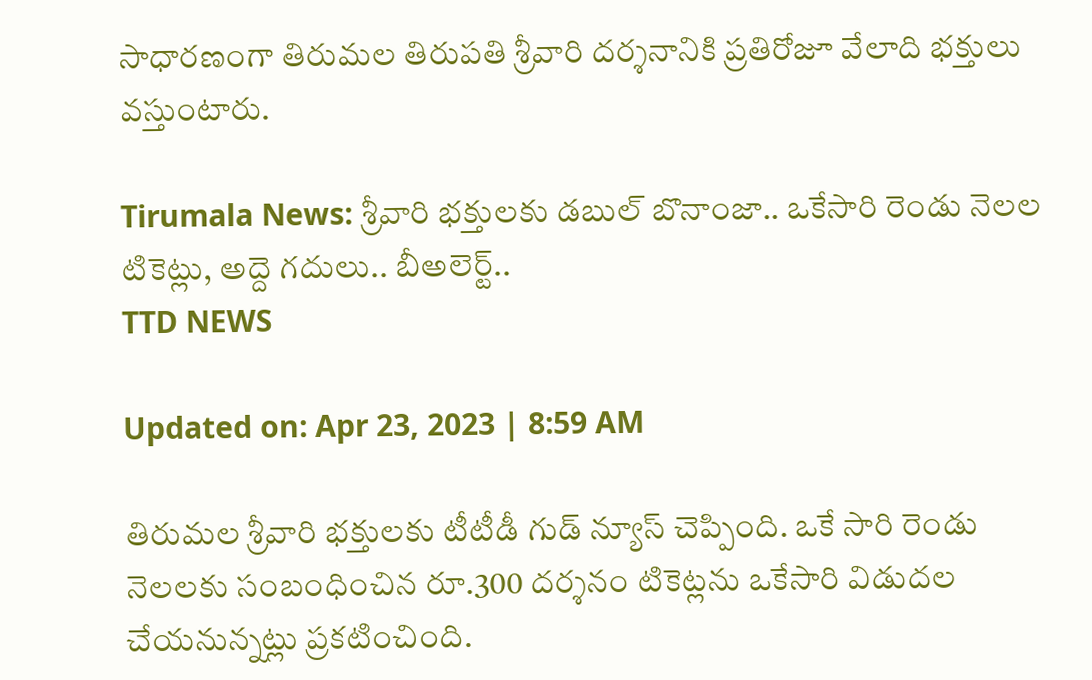సాధారణంగా తిరుమల తిరుపతి శ్రీవారి దర్శనానికి ప్రతిరోజూ వేలాది భక్తులు వస్తుంటారు.

Tirumala News: శ్రీవారి భక్తులకు డబుల్ బొనాంజా.. ఒకేసారి రెండు నెలల టికెట్లు, అద్దె గదులు.. బీఅలెర్ట్..
TTD NEWS

Updated on: Apr 23, 2023 | 8:59 AM

తిరుమల శ్రీవారి భక్తులకు టీటీడీ గుడ్ న్యూస్ చెప్పింది. ఒకే సారి రెండు నెలలకు సంబంధించిన రూ.300 దర్శనం టికెట్లను ఒకేసారి విడుదల చేయనున్నట్లు ప్రకటించింది.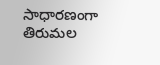సాధారణంగా తిరుమల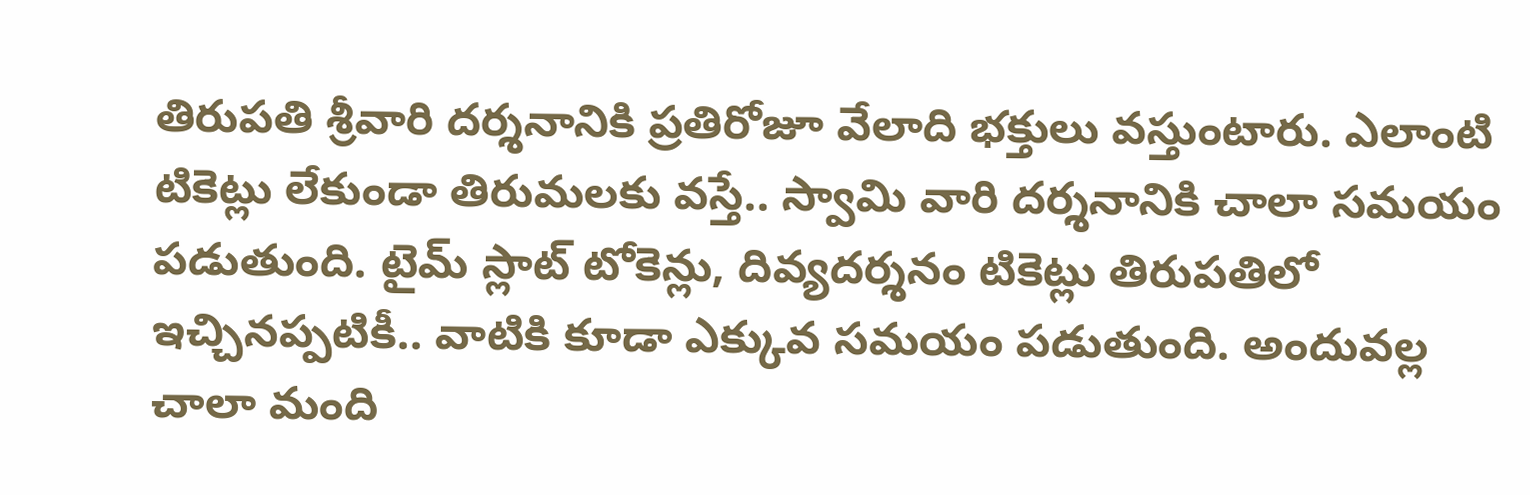తిరుపతి శ్రీవారి దర్శనానికి ప్రతిరోజూ వేలాది భక్తులు వస్తుంటారు. ఎలాంటి టికెట్లు లేకుండా తిరుమలకు వస్తే.. స్వామి వారి దర్శనానికి చాలా సమయం పడుతుంది. టైమ్ స్లాట్ టోకెన్లు, దివ్యదర్శనం టికెట్లు తిరుపతిలో ఇచ్చినప్పటికీ.. వాటికి కూడా ఎక్కువ సమయం పడుతుంది. అందువల్ల చాలా మంది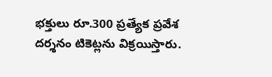భక్తులు రూ.300 ప్రత్యేక ప్రవేశ దర్శనం టికెట్లను విక్రయిస్తారు.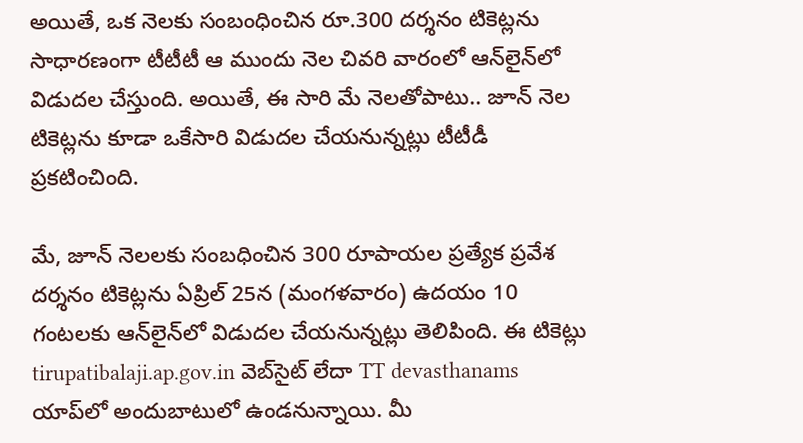అయితే, ఒక నెలకు సంబంధించిన రూ.300 దర్శనం టికెట్లను సాధారణంగా టీటీటీ ఆ ముందు నెల చివరి వారంలో ఆన్‌లైన్‌లో విడుదల చేస్తుంది. అయితే, ఈ సారి మే నెలతోపాటు.. జూన్ నెల టికెట్లను కూడా ఒకేసారి విడుదల చేయనున్నట్లు టీటీడీ ప్రకటించింది.

మే, జూన్ నెలలకు సంబధించిన 300 రూపాయల ప్రత్యేక ప్రవేశ దర్శనం టికెట్లను ఏప్రిల్ 25న (మంగళవారం) ఉదయం 10 గంటలకు ఆన్‌లైన్‌లో విడుదల చేయనున్నట్లు తెలిపింది. ఈ టికెట్లు tirupatibalaji.ap.gov.in వెబ్‌సైట్ లేదా TT devasthanams యాప్‌లో అందుబాటులో ఉండనున్నాయి. మీ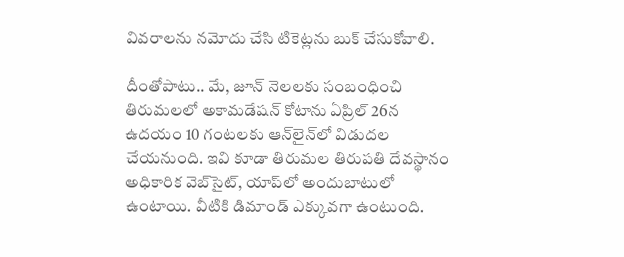వివరాలను నమోదు చేసి టికెట్లను బుక్ చేసుకోవాలి.

దీంతోపాటు.. మే, జూన్ నెలలకు సంబంధించి తిరుమలలో అకామడేషన్ కోటాను ఏప్రిల్ 26న ఉదయం 10 గంటలకు ఆన్‌లైన్‌లో విడుదల చేయనుంది. ఇవి కూడా తిరుమల తిరుపతి దేవస్థానం అధికారిక వెబ్‌సైట్, యాప్‌లో అందుబాటులో ఉంటాయి. వీటికి డిమాండ్ ఎక్కువగా ఉంటుంది.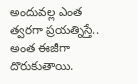అందువల్ల ఎంత త్వరగా ప్రయత్నిస్తే.. అంత ఈజీగా దొరుకుతాయి.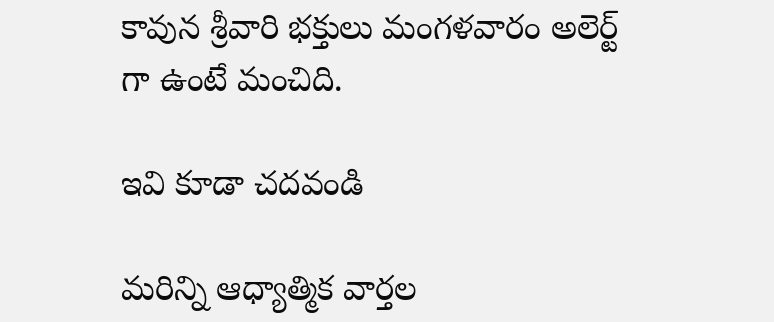కావున శ్రీవారి భక్తులు మంగళవారం అలెర్ట్ గా ఉంటే మంచిది.

ఇవి కూడా చదవండి

మరిన్ని ఆధ్యాత్మిక వార్తల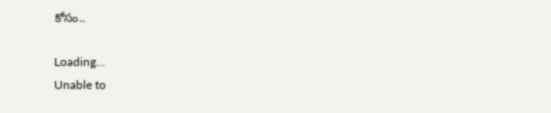కోసం..

Loading...
Unable to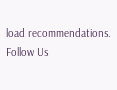load recommendations.
Follow Us